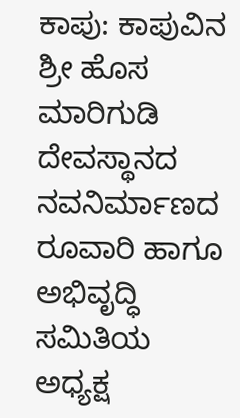ಕಾಪು: ಕಾಪುವಿನ ಶ್ರೀ ಹೊಸ ಮಾರಿಗುಡಿ ದೇವಸ್ಥಾನದ ನವನಿರ್ಮಾಣದ ರೂವಾರಿ ಹಾಗೂ ಅಭಿವೃದ್ಧಿ ಸಮಿತಿಯ ಅಧ್ಯಕ್ಷ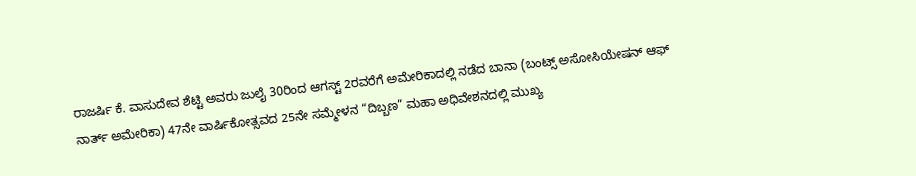ರಾಜರ್ಷಿ ಕೆ. ವಾಸುದೇವ ಶೆಟ್ಟಿ ಅವರು ಜುಲೈ 30ರಿಂದ ಆಗಸ್ಟ್ 2ರವರೆಗೆ ಅಮೇರಿಕಾದಲ್ಲಿ ನಡೆದ ಬಾನಾ (ಬಂಟ್ಸ್ ಅಸೋಸಿಯೇಷನ್ ಆಫ್ ನಾರ್ತ್ ಅಮೇರಿಕಾ) 47ನೇ ವಾರ್ಷಿಕೋತ್ಸವದ 25ನೇ ಸಮ್ಮೇಳನ “ದಿಬ್ಬಣ” ಮಹಾ ಅಧಿವೇಶನದಲ್ಲಿ ಮುಖ್ಯ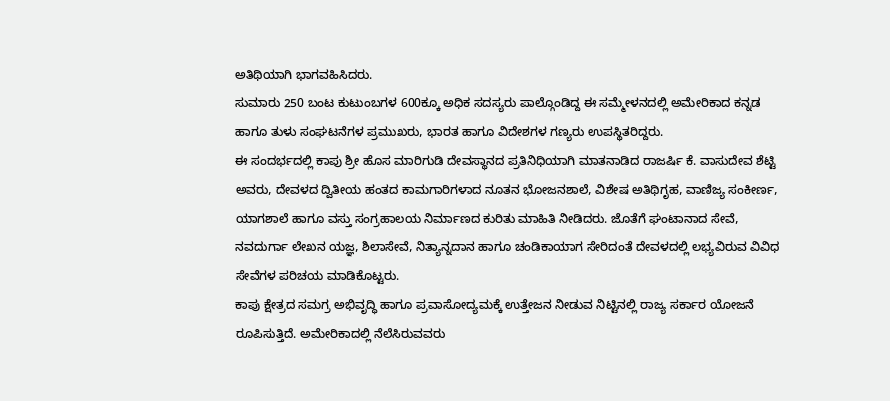ಅತಿಥಿಯಾಗಿ ಭಾಗವಹಿಸಿದರು.
ಸುಮಾರು 250 ಬಂಟ ಕುಟುಂಬಗಳ 600ಕ್ಕೂ ಅಧಿಕ ಸದಸ್ಯರು ಪಾಲ್ಗೊಂಡಿದ್ದ ಈ ಸಮ್ಮೇಳನದಲ್ಲಿ ಅಮೇರಿಕಾದ ಕನ್ನಡ ಹಾಗೂ ತುಳು ಸಂಘಟನೆಗಳ ಪ್ರಮುಖರು, ಭಾರತ ಹಾಗೂ ವಿದೇಶಗಳ ಗಣ್ಯರು ಉಪಸ್ಥಿತರಿದ್ದರು.
ಈ ಸಂದರ್ಭದಲ್ಲಿ ಕಾಪು ಶ್ರೀ ಹೊಸ ಮಾರಿಗುಡಿ ದೇವಸ್ಥಾನದ ಪ್ರತಿನಿಧಿಯಾಗಿ ಮಾತನಾಡಿದ ರಾಜರ್ಷಿ ಕೆ. ವಾಸುದೇವ ಶೆಟ್ಟಿ ಅವರು, ದೇವಳದ ದ್ವಿತೀಯ ಹಂತದ ಕಾಮಗಾರಿಗಳಾದ ನೂತನ ಭೋಜನಶಾಲೆ, ವಿಶೇಷ ಅತಿಥಿಗೃಹ, ವಾಣಿಜ್ಯ ಸಂಕೀರ್ಣ, ಯಾಗಶಾಲೆ ಹಾಗೂ ವಸ್ತು ಸಂಗ್ರಹಾಲಯ ನಿರ್ಮಾಣದ ಕುರಿತು ಮಾಹಿತಿ ನೀಡಿದರು. ಜೊತೆಗೆ ಘಂಟಾನಾದ ಸೇವೆ, ನವದುರ್ಗಾ ಲೇಖನ ಯಜ್ಞ, ಶಿಲಾಸೇವೆ, ನಿತ್ಯಾನ್ನದಾನ ಹಾಗೂ ಚಂಡಿಕಾಯಾಗ ಸೇರಿದಂತೆ ದೇವಳದಲ್ಲಿ ಲಭ್ಯವಿರುವ ವಿವಿಧ ಸೇವೆಗಳ ಪರಿಚಯ ಮಾಡಿಕೊಟ್ಟರು.
ಕಾಪು ಕ್ಷೇತ್ರದ ಸಮಗ್ರ ಅಭಿವೃದ್ಧಿ ಹಾಗೂ ಪ್ರವಾಸೋದ್ಯಮಕ್ಕೆ ಉತ್ತೇಜನ ನೀಡುವ ನಿಟ್ಟಿನಲ್ಲಿ ರಾಜ್ಯ ಸರ್ಕಾರ ಯೋಜನೆ ರೂಪಿಸುತ್ತಿದೆ. ಅಮೇರಿಕಾದಲ್ಲಿ ನೆಲೆಸಿರುವವರು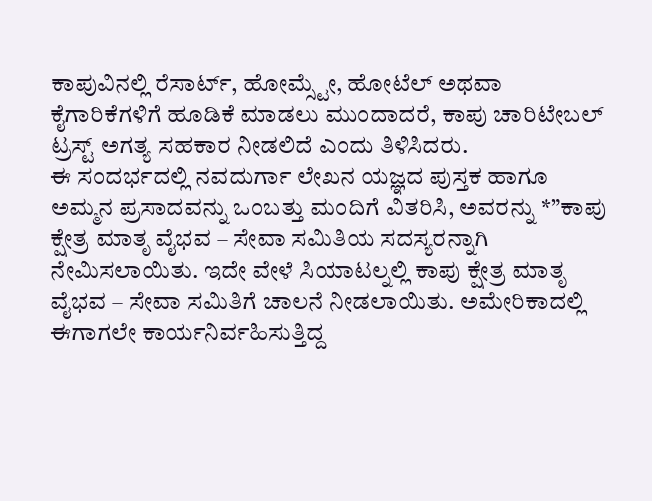ಕಾಪುವಿನಲ್ಲಿ ರೆಸಾರ್ಟ್, ಹೋಮ್ಸ್ಟೇ, ಹೋಟೆಲ್ ಅಥವಾ ಕೈಗಾರಿಕೆಗಳಿಗೆ ಹೂಡಿಕೆ ಮಾಡಲು ಮುಂದಾದರೆ, ಕಾಪು ಚಾರಿಟೇಬಲ್ ಟ್ರಸ್ಟ್ ಅಗತ್ಯ ಸಹಕಾರ ನೀಡಲಿದೆ ಎಂದು ತಿಳಿಸಿದರು.
ಈ ಸಂದರ್ಭದಲ್ಲಿ ನವದುರ್ಗಾ ಲೇಖನ ಯಜ್ಞದ ಪುಸ್ತಕ ಹಾಗೂ ಅಮ್ಮನ ಪ್ರಸಾದವನ್ನು ಒಂಬತ್ತು ಮಂದಿಗೆ ವಿತರಿಸಿ, ಅವರನ್ನು *”ಕಾಪು ಕ್ಷೇತ್ರ ಮಾತೃ ವೈಭವ – ಸೇವಾ ಸಮಿತಿಯ ಸದಸ್ಯರನ್ನಾಗಿ ನೇಮಿಸಲಾಯಿತು. ಇದೇ ವೇಳೆ ಸಿಯಾಟಲ್ನಲ್ಲಿ ಕಾಪು ಕ್ಷೇತ್ರ ಮಾತೃ ವೈಭವ – ಸೇವಾ ಸಮಿತಿಗೆ ಚಾಲನೆ ನೀಡಲಾಯಿತು. ಅಮೇರಿಕಾದಲ್ಲಿ ಈಗಾಗಲೇ ಕಾರ್ಯನಿರ್ವಹಿಸುತ್ತಿದ್ದ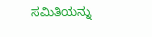ಸಮಿತಿಯನ್ನು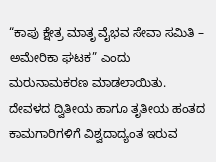“ಕಾಪು ಕ್ಷೇತ್ರ ಮಾತೃ ವೈಭವ ಸೇವಾ ಸಮಿತಿ – ಅಮೇರಿಕಾ ಘಟಕ” ಎಂದು ಮರುನಾಮಕರಣ ಮಾಡಲಾಯಿತು.
ದೇವಳದ ದ್ವಿತೀಯ ಹಾಗೂ ತೃತೀಯ ಹಂತದ ಕಾಮಗಾರಿಗಳಿಗೆ ವಿಶ್ವದಾದ್ಯಂತ ಇರುವ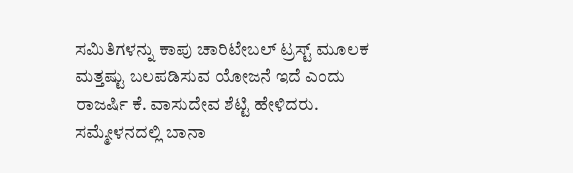ಸಮಿತಿಗಳನ್ನು ಕಾಪು ಚಾರಿಟೇಬಲ್ ಟ್ರಸ್ಟ್ ಮೂಲಕ ಮತ್ತಷ್ಟು ಬಲಪಡಿಸುವ ಯೋಜನೆ ಇದೆ ಎಂದು ರಾಜರ್ಷಿ ಕೆ. ವಾಸುದೇವ ಶೆಟ್ಟಿ ಹೇಳಿದರು.
ಸಮ್ಮೇಳನದಲ್ಲಿ ಬಾನಾ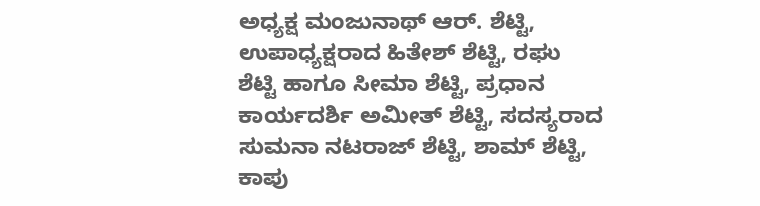ಅಧ್ಯಕ್ಷ ಮಂಜುನಾಥ್ ಆರ್. ಶೆಟ್ಟಿ, ಉಪಾಧ್ಯಕ್ಷರಾದ ಹಿತೇಶ್ ಶೆಟ್ಟಿ, ರಘು ಶೆಟ್ಟಿ ಹಾಗೂ ಸೀಮಾ ಶೆಟ್ಟಿ, ಪ್ರಧಾನ ಕಾರ್ಯದರ್ಶಿ ಅಮೀತ್ ಶೆಟ್ಟಿ, ಸದಸ್ಯರಾದ ಸುಮನಾ ನಟರಾಜ್ ಶೆಟ್ಟಿ, ಶಾಮ್ ಶೆಟ್ಟಿ, ಕಾಪು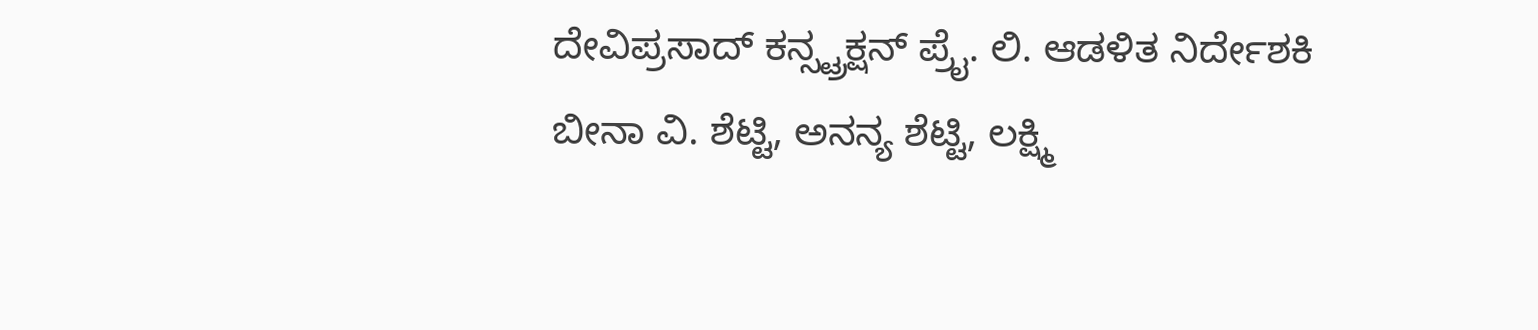ದೇವಿಪ್ರಸಾದ್ ಕನ್ಸ್ಟ್ರಕ್ಷನ್ ಪ್ರೈ. ಲಿ. ಆಡಳಿತ ನಿರ್ದೇಶಕಿ ಬೀನಾ ವಿ. ಶೆಟ್ಟಿ, ಅನನ್ಯ ಶೆಟ್ಟಿ, ಲಕ್ಷ್ಮಿ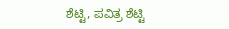ಶೆಟ್ಟಿ, ಪವಿತ್ರ ಶೆಟ್ಟಿ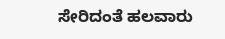ಸೇರಿದಂತೆ ಹಲವಾರು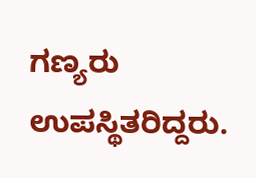ಗಣ್ಯರು ಉಪಸ್ಥಿತರಿದ್ದರು.